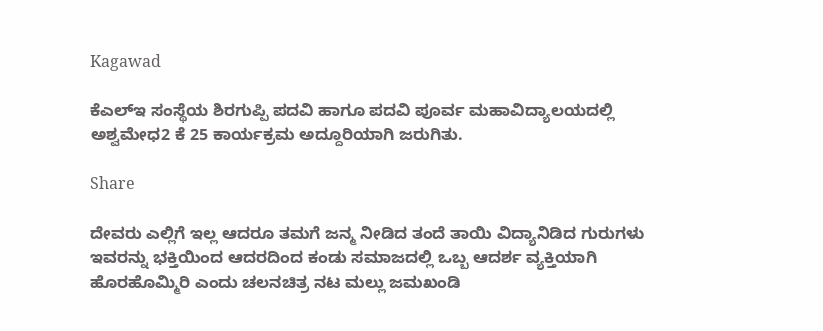Kagawad

ಕೆಎಲ್ಇ ಸಂಸ್ಥೆಯ ಶಿರಗುಪ್ಪಿ ಪದವಿ ಹಾಗೂ ಪದವಿ ಪೂರ್ವ ಮಹಾವಿದ್ಯಾಲಯದಲ್ಲಿ ಅಶ್ವಮೇಧ2 ಕೆ 25 ಕಾರ್ಯಕ್ರಮ ಅದ್ದೂರಿಯಾಗಿ ಜರುಗಿತು.

Share

ದೇವರು ಎಲ್ಲಿಗೆ ಇಲ್ಲ ಆದರೂ ತಮಗೆ ಜನ್ಮ ನೀಡಿದ ತಂದೆ ತಾಯಿ ವಿದ್ಯಾನಿಡಿದ ಗುರುಗಳು ಇವರನ್ನು ಭಕ್ತಿಯಿಂದ ಆದರದಿಂದ ಕಂಡು ಸಮಾಜದಲ್ಲಿ ಒಬ್ಬ ಆದರ್ಶ ವ್ಯಕ್ತಿಯಾಗಿ ಹೊರಹೊಮ್ಮಿರಿ ಎಂದು ಚಲನಚಿತ್ರ ನಟ ಮಲ್ಲು ಜಮಖಂಡಿ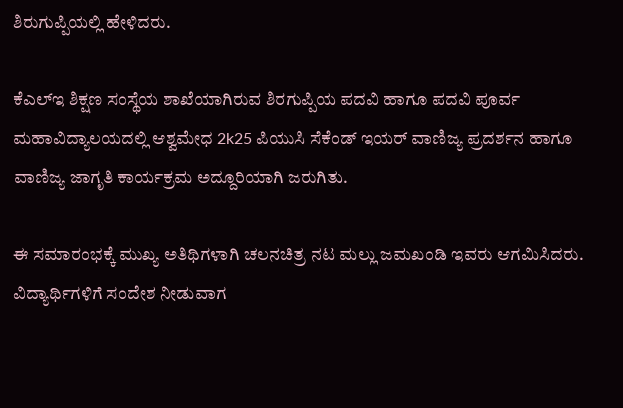ಶಿರುಗುಪ್ಪಿಯಲ್ಲಿ ಹೇಳಿದರು.

ಕೆಎಲ್ಇ ಶಿಕ್ಷಣ ಸಂಸ್ಥೆಯ ಶಾಖೆಯಾಗಿರುವ ಶಿರಗುಪ್ಪಿಯ ಪದವಿ ಹಾಗೂ ಪದವಿ ಪೂರ್ವ ಮಹಾವಿದ್ಯಾಲಯದಲ್ಲಿ ಆಶ್ವಮೇಧ 2k25 ಪಿಯುಸಿ ಸೆಕೆಂಡ್ ಇಯರ್ ವಾಣಿಜ್ಯ ಪ್ರದರ್ಶನ ಹಾಗೂ ವಾಣಿಜ್ಯ ಜಾಗೃತಿ ಕಾರ್ಯಕ್ರಮ ಅದ್ದೂರಿಯಾಗಿ ಜರುಗಿತು.

ಈ ಸಮಾರಂಭಕ್ಕೆ ಮುಖ್ಯ ಅತಿಥಿಗಳಾಗಿ ಚಲನಚಿತ್ರ ನಟ ಮಲ್ಲು ಜಮಖಂಡಿ ಇವರು ಆಗಮಿಸಿದರು.
ವಿದ್ಯಾರ್ಥಿಗಳಿಗೆ ಸಂದೇಶ ನೀಡುವಾಗ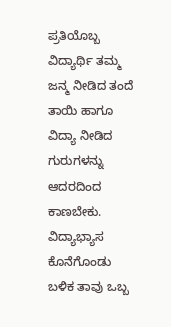ಪ್ರತಿಯೊಬ್ಬ ವಿದ್ಯಾರ್ಥಿ ತಮ್ಮ ಜನ್ಮ ನೀಡಿದ ತಂದೆ ತಾಯಿ ಹಾಗೂ ವಿದ್ಯಾ ನೀಡಿದ ಗುರುಗಳನ್ನು ಆದರದಿಂದ ಕಾಣಬೇಕು. ವಿದ್ಯಾಭ್ಯಾಸ ಕೊನೆಗೊಂಡು ಬಳಿಕ ತಾವು ಒಬ್ಬ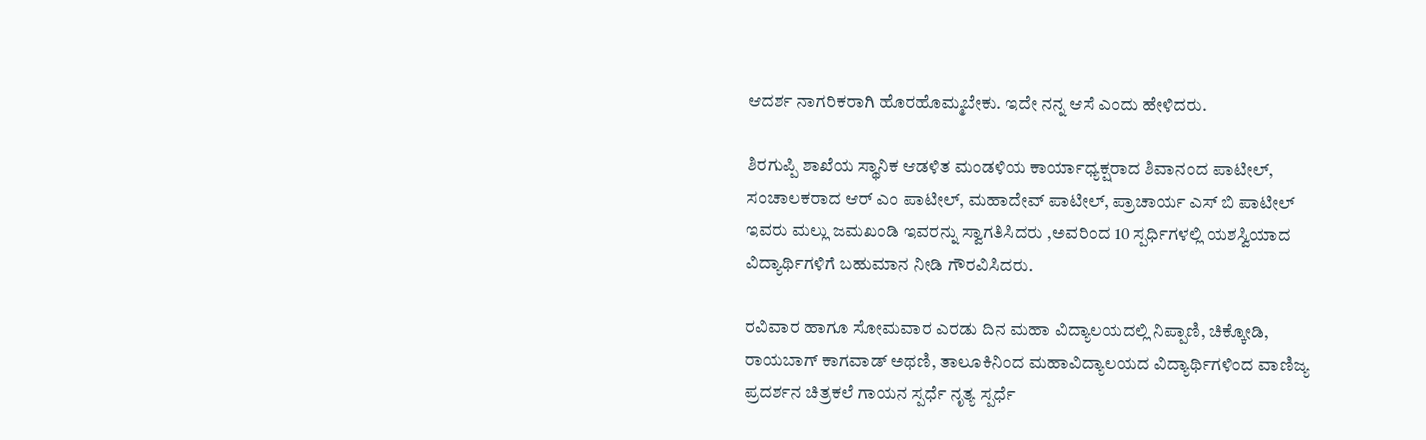ಆದರ್ಶ ನಾಗರಿಕರಾಗಿ ಹೊರಹೊಮ್ಮಬೇಕು. ಇದೇ ನನ್ನ ಆಸೆ ಎಂದು ಹೇಳಿದರು.

ಶಿರಗುಪ್ಪಿ ಶಾಖೆಯ ಸ್ಥಾನಿಕ ಆಡಳಿತ ಮಂಡಳಿಯ ಕಾರ್ಯಾಧ್ಯಕ್ಷರಾದ ಶಿವಾನಂದ ಪಾಟೀಲ್, ಸಂಚಾಲಕರಾದ ಆರ್ ಎಂ ಪಾಟೀಲ್, ಮಹಾದೇವ್ ಪಾಟೀಲ್, ಪ್ರಾಚಾರ್ಯ ಎಸ್ ಬಿ ಪಾಟೀಲ್ ಇವರು ಮಲ್ಲು ಜಮಖಂಡಿ ಇವರನ್ನು ಸ್ವಾಗತಿಸಿದರು ,ಅವರಿಂದ 10 ಸ್ಪರ್ಧಿಗಳಲ್ಲಿ ಯಶಸ್ವಿಯಾದ ವಿದ್ಯಾರ್ಥಿಗಳಿಗೆ ಬಹುಮಾನ ನೀಡಿ ಗೌರವಿಸಿದರು.

ರವಿವಾರ ಹಾಗೂ ಸೋಮವಾರ ಎರಡು ದಿನ ಮಹಾ ವಿದ್ಯಾಲಯದಲ್ಲಿ ನಿಪ್ಪಾಣಿ, ಚಿಕ್ಕೋಡಿ, ರಾಯಬಾಗ್ ಕಾಗವಾಡ್ ಅಥಣಿ, ತಾಲೂಕಿನಿಂದ ಮಹಾವಿದ್ಯಾಲಯದ ವಿದ್ಯಾರ್ಥಿಗಳಿಂದ ವಾಣಿಜ್ಯ ಪ್ರದರ್ಶನ ಚಿತ್ರಕಲೆ ಗಾಯನ ಸ್ಪರ್ಧೆ ನೃತ್ಯ ಸ್ಪರ್ಧೆ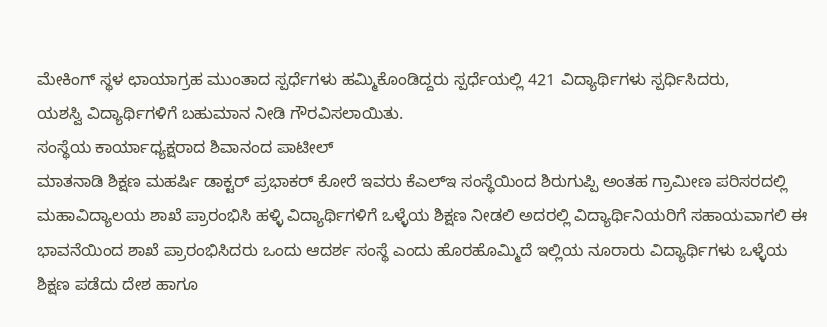ಮೇಕಿಂಗ್ ಸ್ಥಳ ಛಾಯಾಗ್ರಹ ಮುಂತಾದ ಸ್ಪರ್ಧೆಗಳು ಹಮ್ಮಿಕೊಂಡಿದ್ದರು ಸ್ಪರ್ಧೆಯಲ್ಲಿ 421 ವಿದ್ಯಾರ್ಥಿಗಳು ಸ್ಪರ್ಧಿಸಿದರು,
ಯಶಸ್ವಿ ವಿದ್ಯಾರ್ಥಿಗಳಿಗೆ ಬಹುಮಾನ ನೀಡಿ ಗೌರವಿಸಲಾಯಿತು.
ಸಂಸ್ಥೆಯ ಕಾರ್ಯಾಧ್ಯಕ್ಷರಾದ ಶಿವಾನಂದ ಪಾಟೀಲ್
ಮಾತನಾಡಿ ಶಿಕ್ಷಣ ಮಹರ್ಷಿ ಡಾಕ್ಟರ್ ಪ್ರಭಾಕರ್ ಕೋರೆ ಇವರು ಕೆಎಲ್ಇ ಸಂಸ್ಥೆಯಿಂದ ಶಿರುಗುಪ್ಪಿ ಅಂತಹ ಗ್ರಾಮೀಣ ಪರಿಸರದಲ್ಲಿ ಮಹಾವಿದ್ಯಾಲಯ ಶಾಖೆ ಪ್ರಾರಂಭಿಸಿ ಹಳ್ಳಿ ವಿದ್ಯಾರ್ಥಿಗಳಿಗೆ ಒಳ್ಳೆಯ ಶಿಕ್ಷಣ ನೀಡಲಿ ಅದರಲ್ಲಿ ವಿದ್ಯಾರ್ಥಿನಿಯರಿಗೆ ಸಹಾಯವಾಗಲಿ ಈ ಭಾವನೆಯಿಂದ ಶಾಖೆ ಪ್ರಾರಂಭಿಸಿದರು ಒಂದು ಆದರ್ಶ ಸಂಸ್ಥೆ ಎಂದು ಹೊರಹೊಮ್ಮಿದೆ ಇಲ್ಲಿಯ ನೂರಾರು ವಿದ್ಯಾರ್ಥಿಗಳು ಒಳ್ಳೆಯ ಶಿಕ್ಷಣ ಪಡೆದು ದೇಶ ಹಾಗೂ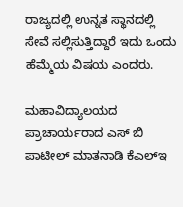ರಾಜ್ಯದಲ್ಲಿ ಉನ್ನತ ಸ್ಥಾನದಲ್ಲಿ ಸೇವೆ ಸಲ್ಲಿಸುತ್ತಿದ್ದಾರೆ ಇದು ಒಂದು ಹೆಮ್ಮೆಯ ವಿಷಯ ಎಂದರು.

ಮಹಾವಿದ್ಯಾಲಯದ ಪ್ರಾಚಾರ್ಯರಾದ ಎಸ್ ಬಿ ಪಾಟೀಲ್ ಮಾತನಾಡಿ ಕೆಎಲ್ಇ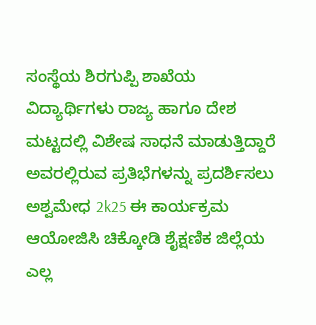ಸಂಸ್ಥೆಯ ಶಿರಗುಪ್ಪಿ ಶಾಖೆಯ ವಿದ್ಯಾರ್ಥಿಗಳು ರಾಜ್ಯ ಹಾಗೂ ದೇಶ ಮಟ್ಟದಲ್ಲಿ ವಿಶೇಷ ಸಾಧನೆ ಮಾಡುತ್ತಿದ್ದಾರೆ ಅವರಲ್ಲಿರುವ ಪ್ರತಿಭೆಗಳನ್ನು ಪ್ರದರ್ಶಿಸಲು ಅಶ್ವಮೇಧ 2k25 ಈ ಕಾರ್ಯಕ್ರಮ ಆಯೋಜಿಸಿ ಚಿಕ್ಕೋಡಿ ಶೈಕ್ಷಣಿಕ ಜಿಲ್ಲೆಯ ಎಲ್ಲ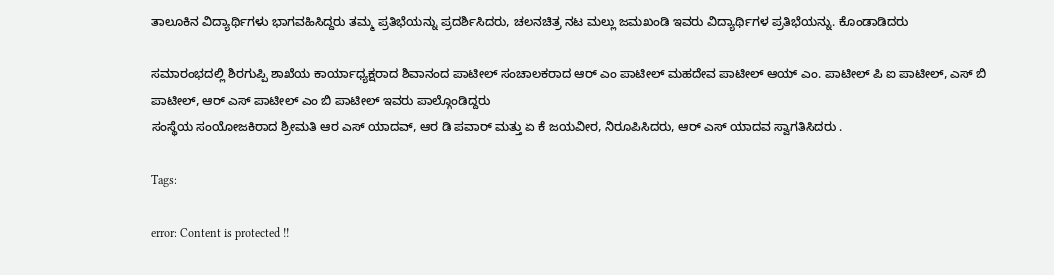ತಾಲೂಕಿನ ವಿದ್ಯಾರ್ಥಿಗಳು ಭಾಗವಹಿಸಿದ್ದರು ತಮ್ಮ ಪ್ರತಿಭೆಯನ್ನು ಪ್ರದರ್ಶಿಸಿದರು, ಚಲನಚಿತ್ರ ನಟ ಮಲ್ಲು ಜಮಖಂಡಿ ಇವರು ವಿದ್ಯಾರ್ಥಿಗಳ ಪ್ರತಿಭೆಯನ್ನು. ಕೊಂಡಾಡಿದರು

ಸಮಾರಂಭದಲ್ಲಿ ಶಿರಗುಪ್ಪಿ ಶಾಖೆಯ ಕಾರ್ಯಾಧ್ಯಕ್ಷರಾದ ಶಿವಾನಂದ ಪಾಟೀಲ್ ಸಂಚಾಲಕರಾದ ಆರ್ ಎಂ ಪಾಟೀಲ್ ಮಹದೇವ ಪಾಟೀಲ್ ಆಯ್ ಎಂ. ಪಾಟೀಲ್ ಪಿ ಐ ಪಾಟೀಲ್, ಎಸ್ ಬಿ ಪಾಟೀಲ್, ಆರ್ ಎಸ್ ಪಾಟೀಲ್ ಎಂ ಬಿ ಪಾಟೀಲ್ ಇವರು ಪಾಲ್ಗೊಂಡಿದ್ದರು
ಸಂಸ್ಥೆಯ ಸಂಯೋಜಕಿರಾದ ಶ್ರೀಮತಿ ಆರ ಎಸ್ ಯಾದವ್, ಆರ ಡಿ ಪವಾರ್ ಮತ್ತು ಏ ಕೆ ಜಯವೀರ, ನಿರೂಪಿಸಿದರು, ಆರ್ ಎಸ್ ಯಾದವ ಸ್ವಾಗತಿಸಿದರು .

Tags:

error: Content is protected !!